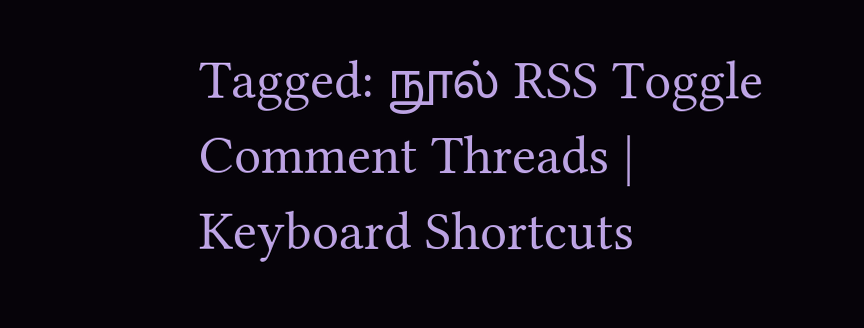Tagged: நூல் RSS Toggle Comment Threads | Keyboard Shortcuts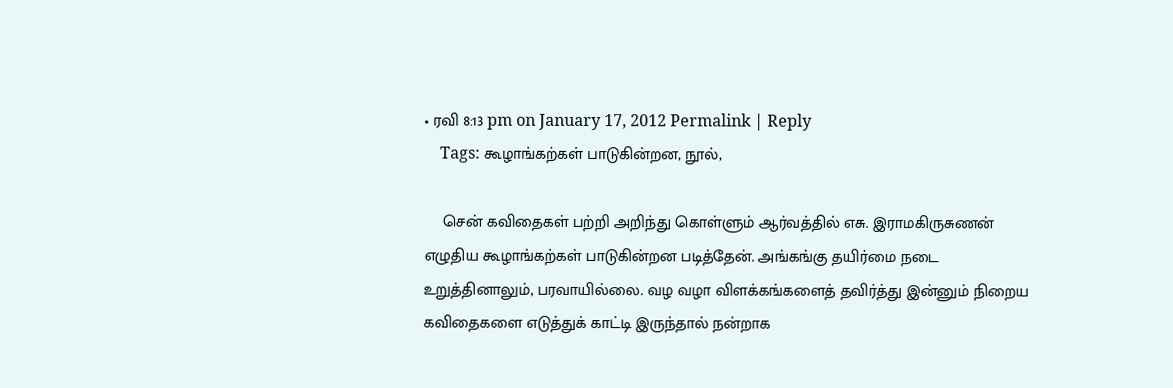• ரவி 8:13 pm on January 17, 2012 Permalink | Reply
    Tags: கூழாங்கற்கள் பாடுகின்றன, நூல்,

    சென் கவிதைகள் பற்றி அறிந்து கொள்ளும் ஆர்வத்தில் எசு. இராமகிருசுணன் எழுதிய கூழாங்கற்கள் பாடுகின்றன படித்தேன். அங்கங்கு தயிர்மை நடை உறுத்தினாலும், பரவாயில்லை. வழ வழா விளக்கங்களைத் தவிர்த்து இன்னும் நிறைய கவிதைகளை எடுத்துக் காட்டி இருந்தால் நன்றாக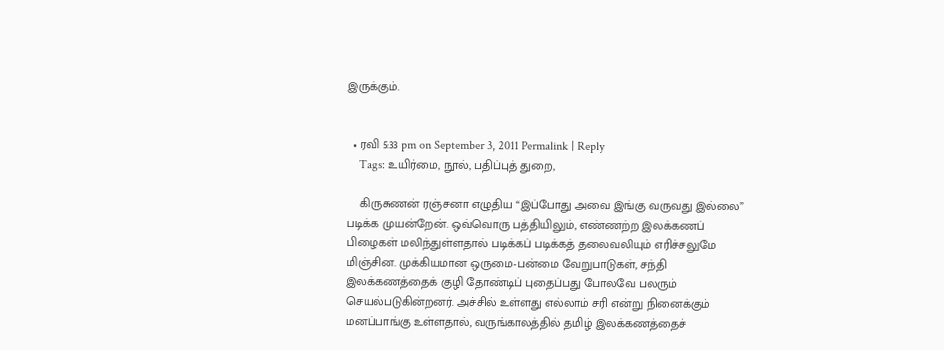இருக்கும்.


  • ரவி 5:33 pm on September 3, 2011 Permalink | Reply
    Tags: உயிர்மை, நூல், பதிப்புத் துறை,

    கிருசுணன் ரஞ்சனா எழுதிய “இப்போது அவை இங்கு வருவது இல்லை” படிக்க முயன்றேன். ஒவ்வொரு பத்தியிலும், எண்ணற்ற இலக்கணப் பிழைகள் மலிந்துள்ளதால் படிக்கப் படிக்கத் தலைவலியும் எரிச்சலுமே மிஞ்சின. முக்கியமான ஒருமை-பன்மை வேறுபாடுகள், சந்தி இலக்கணத்தைக் குழி தோண்டிப் புதைப்பது போலவே பலரும் செயல்படுகின்றனர். அச்சில் உள்ளது எல்லாம் சரி என்று நினைக்கும் மனப்பாங்கு உள்ளதால், வருங்காலத்தில் தமிழ் இலக்கணத்தைச்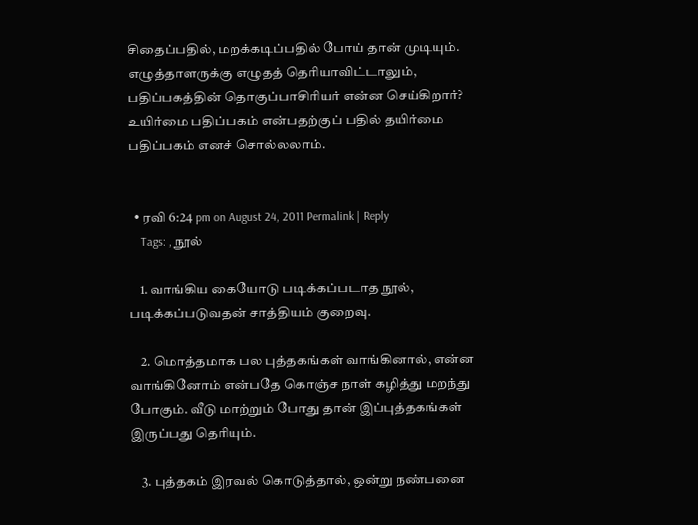சிதைப்பதில், மறக்கடிப்பதில் போய் தான் முடியும். எழுத்தாளருக்கு எழுதத் தெரியாவிட்டாலும், பதிப்பகத்தின் தொகுப்பாசிரியர் என்ன செய்கிறார்? உயிர்மை பதிப்பகம் என்பதற்குப் பதில் தயிர்மை பதிப்பகம் எனச் சொல்லலாம்.


  • ரவி 6:24 pm on August 24, 2011 Permalink | Reply
    Tags: , நூல்

    1. வாங்கிய கையோடு படிக்கப்படாத நூல், படிக்கப்படுவதன் சாத்தியம் குறைவு.

    2. மொத்தமாக பல புத்தகங்கள் வாங்கினால், என்ன வாங்கினோம் என்பதே கொஞ்ச நாள் கழித்து மறந்து போகும். வீடு மாற்றும் போது தான் இப்புத்தகங்கள் இருப்பது தெரியும்.

    3. புத்தகம் இரவல் கொடுத்தால், ஒன்று நண்பனை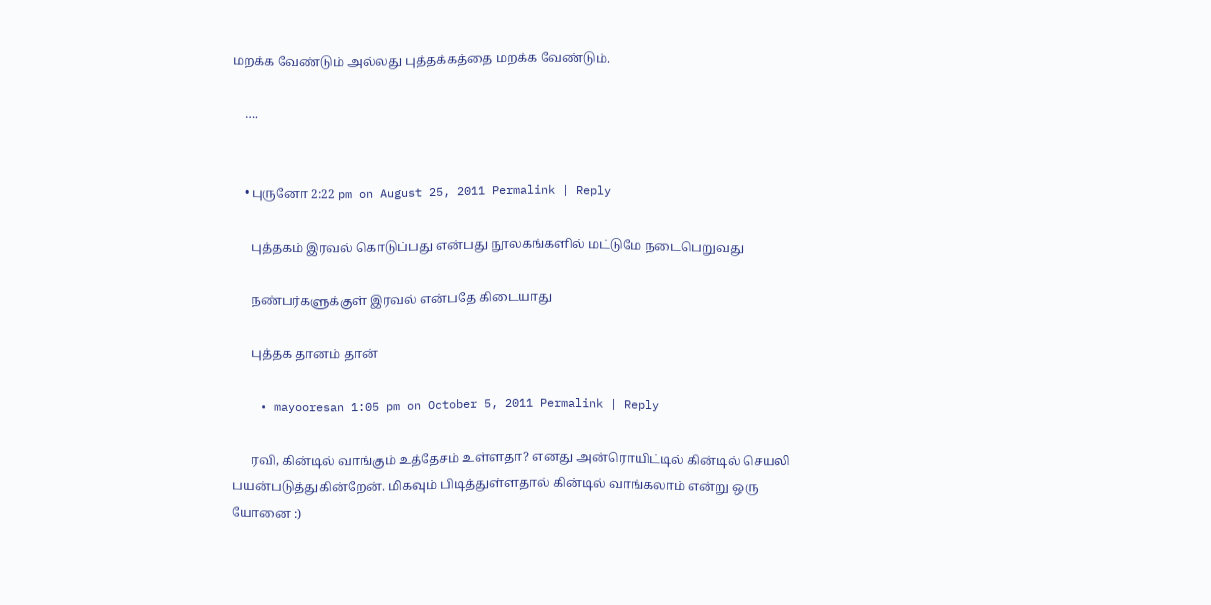மறக்க வேண்டும் அல்லது புத்தக்கத்தை மறக்க வேண்டும்.

    ….


    • புருனோ 2:22 pm on August 25, 2011 Permalink | Reply

      புத்தகம் இரவல் கொடுப்பது என்பது நூலகங்களில் மட்டுமே நடைபெறுவது

      நண்பர்களுக்குள் இரவல் என்பதே கிடையாது

      புத்தக தானம் தான்

    • mayooresan 1:05 pm on October 5, 2011 Permalink | Reply

      ரவி, கின்டில் வாங்கும் உத்தேசம் உள்ளதா? எனது அன்ரொயிட்டில் கின்டில் செயலி பயன்படுத்துகின்றேன். மிகவும் பிடித்துள்ளதால் கின்டில் வாங்கலாம் என்று ஒரு யோனை :)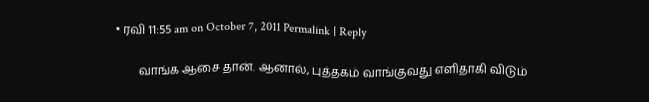• ரவி 11:55 am on October 7, 2011 Permalink | Reply

        வாங்க ஆசை தான். ஆனால், புத்தகம் வாங்குவது எளிதாகி விடும்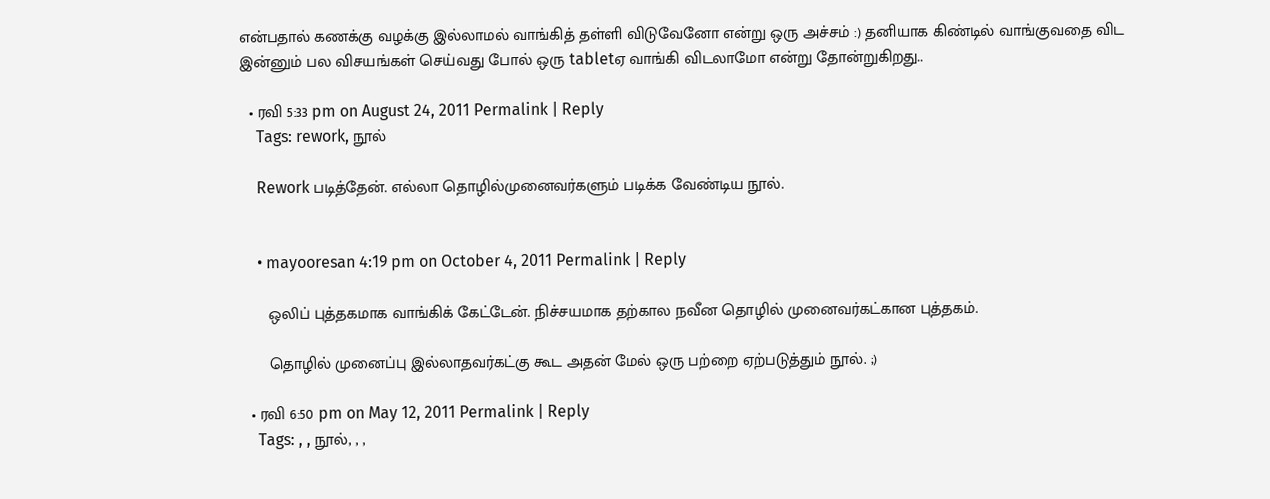என்பதால் கணக்கு வழக்கு இல்லாமல் வாங்கித் தள்ளி விடுவேனோ என்று ஒரு அச்சம் :) தனியாக கிண்டில் வாங்குவதை விட இன்னும் பல விசயங்கள் செய்வது போல் ஒரு tabletஏ வாங்கி விடலாமோ என்று தோன்றுகிறது..

  • ரவி 5:33 pm on August 24, 2011 Permalink | Reply
    Tags: rework, நூல்

    Rework படித்தேன். எல்லா தொழில்முனைவர்களும் படிக்க வேண்டிய நூல்.


    • mayooresan 4:19 pm on October 4, 2011 Permalink | Reply

      ஒலிப் புத்தகமாக வாங்கிக் கேட்டேன். நிச்சயமாக தற்கால நவீன தொழில் முனைவர்கட்கான புத்தகம்.

      தொழில் முனைப்பு இல்லாதவர்கட்கு கூட அதன் மேல் ஒரு பற்றை ஏற்படுத்தும் நூல். ;)

  • ரவி 6:50 pm on May 12, 2011 Permalink | Reply
    Tags: , , நூல், , ,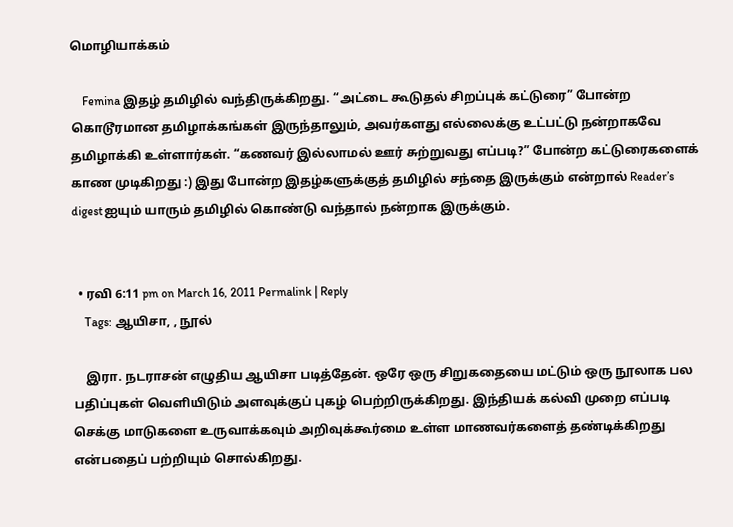மொழியாக்கம்

    Femina இதழ் தமிழில் வந்திருக்கிறது. “அட்டை கூடுதல் சிறப்புக் கட்டுரை” போன்ற கொடூரமான தமிழாக்கங்கள் இருந்தாலும், அவர்களது எல்லைக்கு உட்பட்டு நன்றாகவே தமிழாக்கி உள்ளார்கள். “கணவர் இல்லாமல் ஊர் சுற்றுவது எப்படி?” போன்ற கட்டுரைகளைக் காண முடிகிறது :) இது போன்ற இதழ்களுக்குத் தமிழில் சந்தை இருக்கும் என்றால் Reader’s digestஐயும் யாரும் தமிழில் கொண்டு வந்தால் நன்றாக இருக்கும்.


  • ரவி 6:11 pm on March 16, 2011 Permalink | Reply
    Tags: ஆயிசா, , நூல்

    இரா. நடராசன் எழுதிய ஆயிசா படித்தேன். ஒரே ஒரு சிறுகதையை மட்டும் ஒரு நூலாக பல பதிப்புகள் வெளியிடும் அளவுக்குப் புகழ் பெற்றிருக்கிறது. இந்தியக் கல்வி முறை எப்படி செக்கு மாடுகளை உருவாக்கவும் அறிவுக்கூர்மை உள்ள மாணவர்களைத் தண்டிக்கிறது என்பதைப் பற்றியும் சொல்கிறது.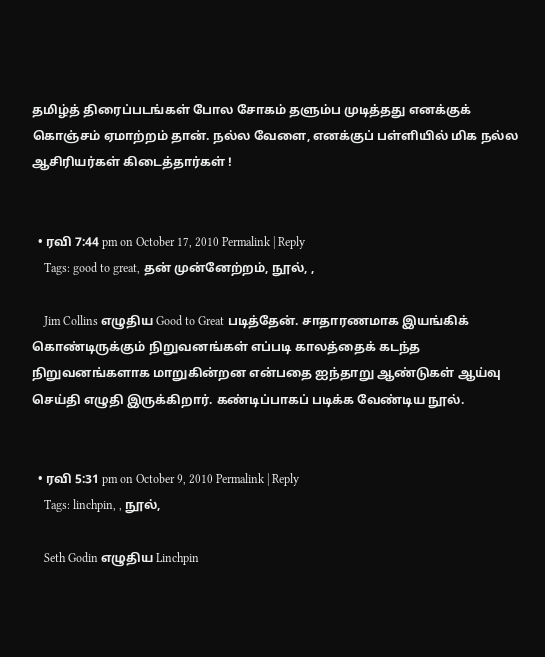தமிழ்த் திரைப்படங்கள் போல சோகம் தளும்ப முடித்தது எனக்குக் கொஞ்சம் ஏமாற்றம் தான். நல்ல வேளை, எனக்குப் பள்ளியில் மிக நல்ல ஆசிரியர்கள் கிடைத்தார்கள் !


  • ரவி 7:44 pm on October 17, 2010 Permalink | Reply
    Tags: good to great, தன் முன்னேற்றம், நூல், ,

    Jim Collins எழுதிய Good to Great படித்தேன். சாதாரணமாக இயங்கிக் கொண்டிருக்கும் நிறுவனங்கள் எப்படி காலத்தைக் கடந்த நிறுவனங்களாக மாறுகின்றன என்பதை ஐந்தாறு ஆண்டுகள் ஆய்வு செய்தி எழுதி இருக்கிறார். கண்டிப்பாகப் படிக்க வேண்டிய நூல்.


  • ரவி 5:31 pm on October 9, 2010 Permalink | Reply
    Tags: linchpin, , நூல்,

    Seth Godin எழுதிய Linchpin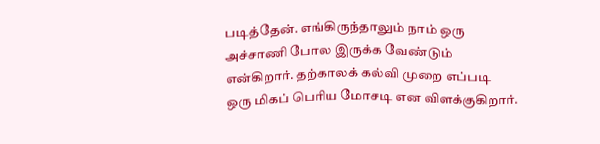படித்தேன். எங்கிருந்தாலும் நாம் ஒரு அச்சாணி போல இருக்க வேண்டும் என்கிறார். தற்காலக் கல்வி முறை எப்படி ஒரு மிகப் பெரிய மோசடி என விளக்குகிறார்.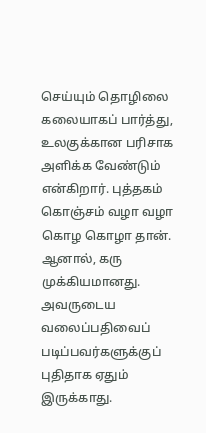செய்யும் தொழிலை கலையாகப் பார்த்து, உலகுக்கான பரிசாக அளிக்க வேண்டும் என்கிறார். புத்தகம் கொஞ்சம் வழா வழா கொழ கொழா தான். ஆனால், கரு முக்கியமானது. அவருடைய வலைப்பதிவைப் படிப்பவர்களுக்குப் புதிதாக ஏதும் இருக்காது.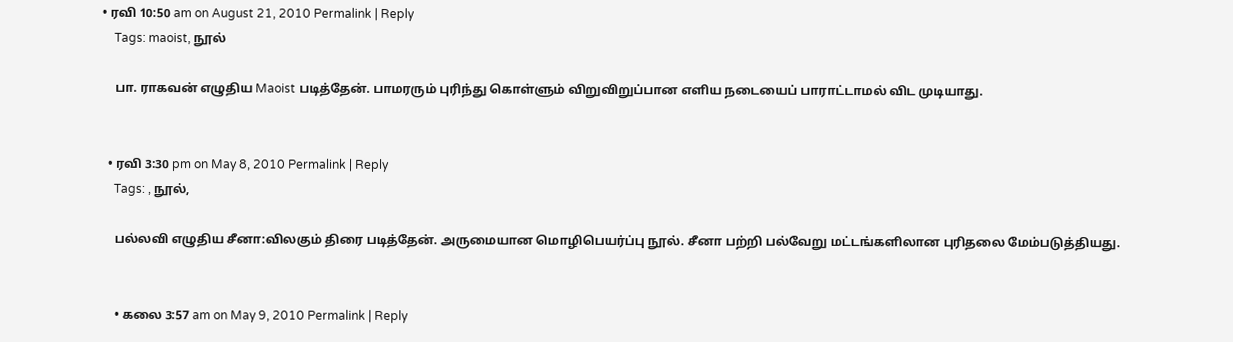• ரவி 10:50 am on August 21, 2010 Permalink | Reply
    Tags: maoist, நூல்

    பா. ராகவன் எழுதிய Maoist படித்தேன். பாமரரும் புரிந்து கொள்ளும் விறுவிறுப்பான எளிய நடையைப் பாராட்டாமல் விட முடியாது.


  • ரவி 3:30 pm on May 8, 2010 Permalink | Reply
    Tags: , நூல்,

    பல்லவி எழுதிய சீனா:விலகும் திரை படித்தேன். அருமையான மொழிபெயர்ப்பு நூல். சீனா பற்றி பல்வேறு மட்டங்களிலான புரிதலை மேம்படுத்தியது.


    • கலை 3:57 am on May 9, 2010 Permalink | Reply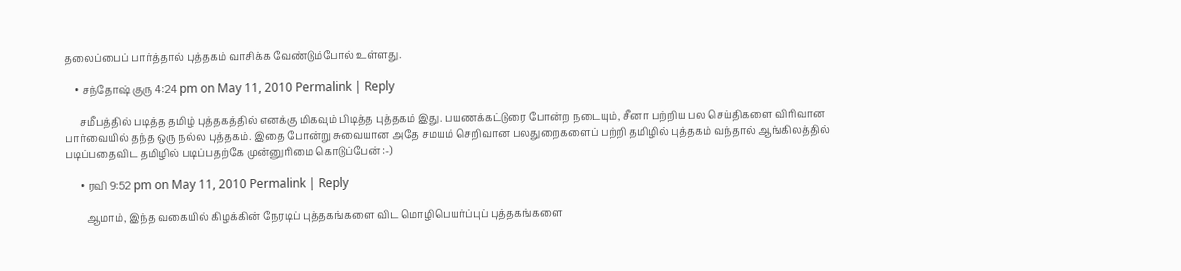தலைப்பைப் பார்த்தால் புத்தகம் வாசிக்க வேண்டும்போல் உள்ளது.

    • சந்தோஷ் குரு 4:24 pm on May 11, 2010 Permalink | Reply

      சமீபத்தில் படித்த தமிழ் புத்தகத்தில் எனக்கு மிகவும் பிடித்த புத்தகம் இது. பயணக்கட்டுரை போன்ற நடையும், சீனா பற்றிய பல செய்திகளை விரிவான பார்வையில் தந்த ஒரு நல்ல புத்தகம். இதை போன்று சுவையான அதே சமயம் செறிவான பலதுறைகளைப் பற்றி தமிழில் புத்தகம் வந்தால் ஆங்கிலத்தில் படிப்பதைவிட தமிழில் படிப்பதற்கே முன்னுரிமை கொடுப்பேன் :-)

      • ரவி 9:52 pm on May 11, 2010 Permalink | Reply

        ஆமாம், இந்த வகையில் கிழக்கின் நேரடிப் புத்தகங்களை விட மொழிபெயர்ப்புப் புத்தகங்களை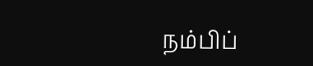நம்பிப்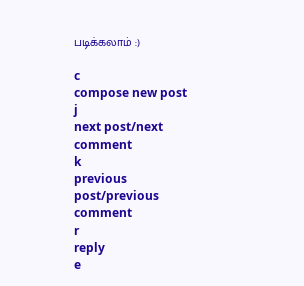படிக்கலாம் :)

c
compose new post
j
next post/next comment
k
previous post/previous comment
r
reply
e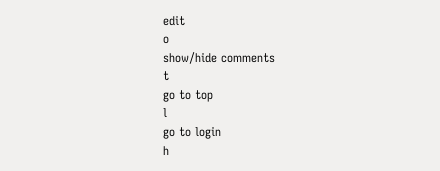edit
o
show/hide comments
t
go to top
l
go to login
h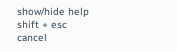show/hide help
shift + esc
cancel